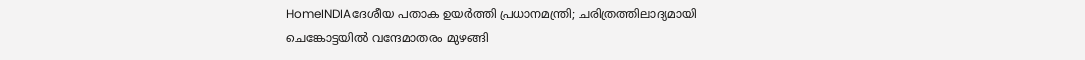HomeINDIAദേശീയ പതാക ഉയര്‍ത്തി പ്രധാനമന്ത്രി; ചരിത്രത്തിലാദ്യമായി ചെങ്കോട്ടയില്‍ വന്ദേമാതരം മുഴങ്ങി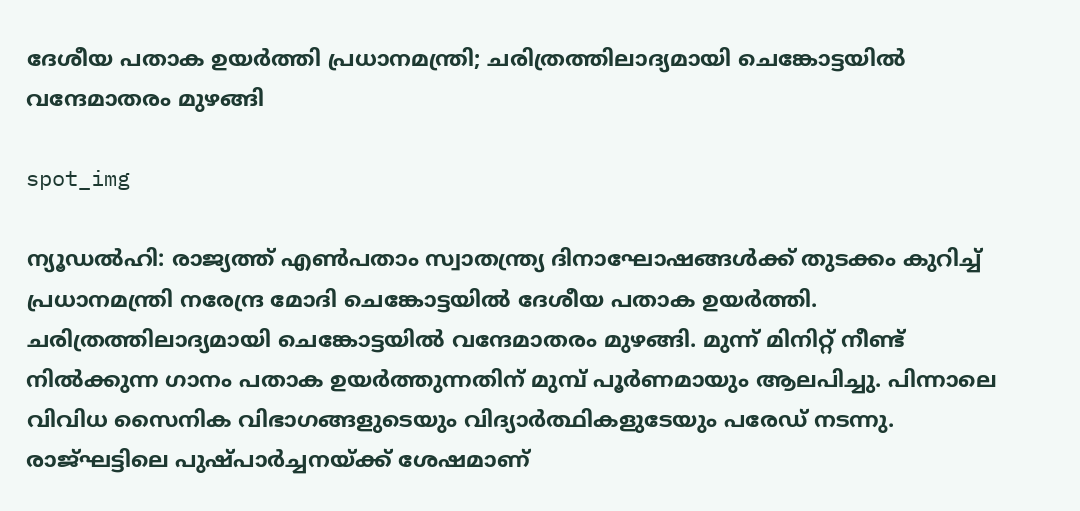ദേശീയ പതാക ഉയര്‍ത്തി പ്രധാനമന്ത്രി; ചരിത്രത്തിലാദ്യമായി ചെങ്കോട്ടയില്‍ വന്ദേമാതരം മുഴങ്ങി

spot_img

ന്യൂഡല്‍ഹി: രാജ്യത്ത് എണ്‍പതാം സ്വാതന്ത്ര്യ ദിനാഘോഷങ്ങള്‍ക്ക് തുടക്കം കുറിച്ച് പ്രധാനമന്ത്രി നരേന്ദ്ര മോദി ചെങ്കോട്ടയില്‍ ദേശീയ പതാക ഉയര്‍ത്തി. ചരിത്രത്തിലാദ്യമായി ചെങ്കോട്ടയില്‍ വന്ദേമാതരം മുഴങ്ങി. മുന്ന് മിനിറ്റ് നീണ്ട് നില്‍ക്കുന്ന ഗാനം പതാക ഉയര്‍ത്തുന്നതിന് മുമ്പ് പൂര്‍ണമായും ആലപിച്ചു. പിന്നാലെ വിവിധ സൈനിക വിഭാഗങ്ങളുടെയും വിദ്യാര്‍ത്ഥികളുടേയും പരേഡ് നടന്നു. രാജ്ഘട്ടിലെ പുഷ്പാര്‍ച്ചനയ്ക്ക് ശേഷമാണ്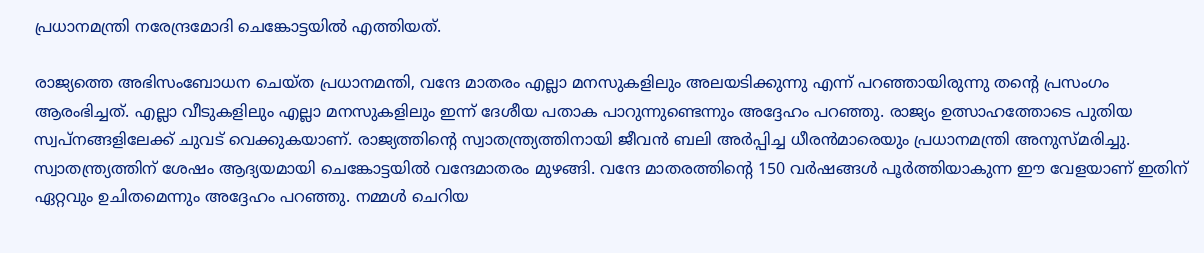പ്രധാനമന്ത്രി നരേന്ദ്രമോദി ചെങ്കോട്ടയില്‍ എത്തിയത്.

രാജ്യത്തെ അഭിസംബോധന ചെയ്ത പ്രധാനമന്തി, വന്ദേ മാതരം എല്ലാ മനസുകളിലും അലയടിക്കുന്നു എന്ന് പറഞ്ഞായിരുന്നു തന്റെ പ്രസംഗം ആരംഭിച്ചത്. എല്ലാ വീടുകളിലും എല്ലാ മനസുകളിലും ഇന്ന് ദേശീയ പതാക പാറുന്നുണ്ടെന്നും അദ്ദേഹം പറഞ്ഞു. രാജ്യം ഉത്സാഹത്തോടെ പുതിയ സ്വപ്നങ്ങളിലേക്ക് ചുവട് വെക്കുകയാണ്. രാജ്യത്തിന്റെ സ്വാതന്ത്ര്യത്തിനായി ജീവന്‍ ബലി അര്‍പ്പിച്ച ധീരന്‍മാരെയും പ്രധാനമന്ത്രി അനുസ്മരിച്ചു. സ്വാതന്ത്ര്യത്തിന് ശേഷം ആദ്യയമായി ചെങ്കോട്ടയില്‍ വന്ദേമാതരം മുഴങ്ങി. വന്ദേ മാതരത്തിന്റെ 150 വര്‍ഷങ്ങള്‍ പൂര്‍ത്തിയാകുന്ന ഈ വേളയാണ് ഇതിന് ഏറ്റവും ഉചിതമെന്നും അദ്ദേഹം പറഞ്ഞു. നമ്മള്‍ ചെറിയ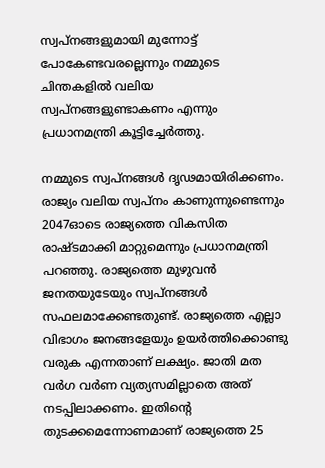സ്വപ്‌നങ്ങളുമായി മുന്നോട്ട് പോകേണ്ടവരല്ലെന്നും നമ്മുടെ ചിന്തകളില്‍ വലിയ സ്വപ്‌നങ്ങളുണ്ടാകണം എന്നും പ്രധാനമന്ത്രി കൂട്ടിച്ചേര്‍ത്തു.

നമ്മുടെ സ്വപ്‌നങ്ങള്‍ ദൃഢമായിരിക്കണം. രാജ്യം വലിയ സ്വപ്‌നം കാണുന്നുണ്ടെന്നും 2047ഓടെ രാജ്യത്തെ വികസിത രാഷ്ടമാക്കി മാറ്റുമെന്നും പ്രധാനമന്ത്രി പറഞ്ഞു. രാജ്യത്തെ മുഴുവന്‍ ജനതയുടേയും സ്വപ്‌നങ്ങള്‍ സഫലമാക്കേണ്ടതുണ്ട്. രാജ്യത്തെ എല്ലാ വിഭാഗം ജനങ്ങളേയും ഉയര്‍ത്തിക്കൊണ്ടു വരുക എന്നതാണ് ലക്ഷ്യം. ജാതി മത വര്‍ഗ വർണ വ്യത്യസമില്ലാതെ അത് നടപ്പിലാക്കണം. ഇതിന്റെ തുടക്കമെന്നോണമാണ് രാജ്യത്തെ 25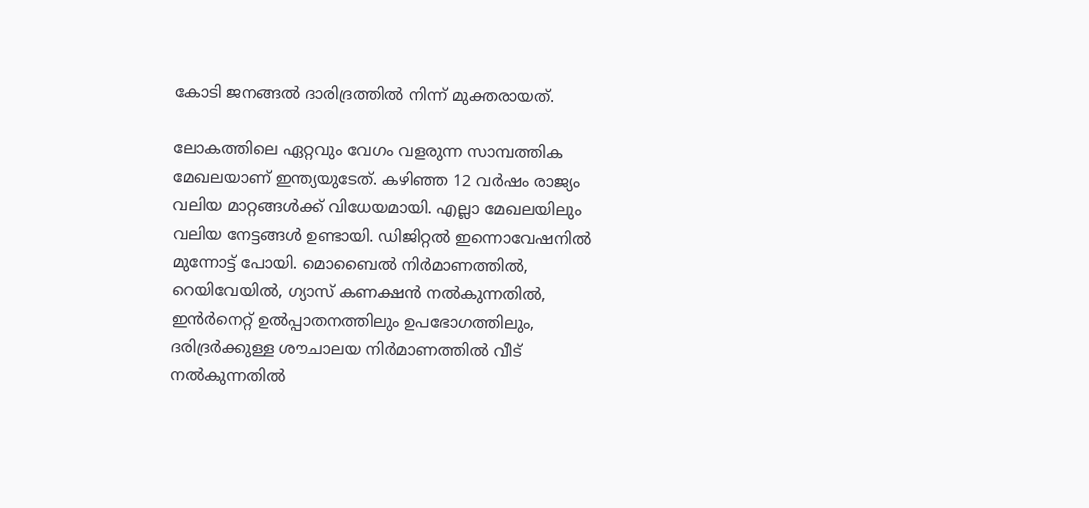കോടി ജനങ്ങല്‍ ദാരിദ്രത്തില്‍ നിന്ന് മുക്തരായത്.

ലോകത്തിലെ ഏറ്റവും വേഗം വളരുന്ന സാമ്പത്തിക മേഖലയാണ് ഇന്ത്യയുടേത്. കഴിഞ്ഞ 12 വര്‍ഷം രാജ്യം വലിയ മാറ്റങ്ങള്‍ക്ക് വിധേയമായി. എല്ലാ മേഖലയിലും വലിയ നേട്ടങ്ങള്‍ ഉണ്ടായി. ഡിജിറ്റല്‍ ഇന്നൊവേഷനില്‍ മുന്നോട്ട് പോയി. മൊബൈല്‍ നിര്‍മാണത്തില്‍, റെയിവേയില്‍, ഗ്യാസ് കണക്ഷന്‍ നല്‍കുന്നതില്‍, ഇന്‍ര്‍നെറ്റ് ഉല്‍പ്പാതനത്തിലും ഉപഭോഗത്തിലും, ദരിദ്രര്‍ക്കുള്ള ശൗചാലയ നിര്‍മാണത്തില്‍ വീട് നല്‍കുന്നതില്‍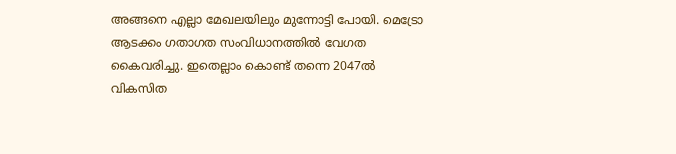അങ്ങനെ എല്ലാ മേഖലയിലും മുന്നോട്ടി പോയി. മെട്രോ ആടക്കം ഗതാഗത സംവിധാനത്തില്‍ വേഗത കൈവരിച്ചു. ഇതെല്ലാം കൊണ്ട് തന്നെ 2047ല്‍ വികസിത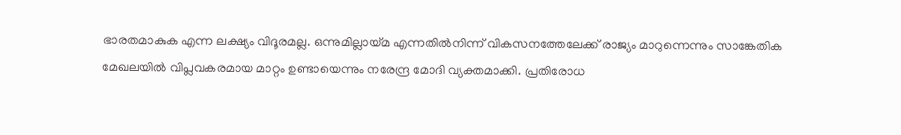ഭാരതമാകുക എന്ന ലക്ഷ്യം വിദൂരമല്ല. ഒന്നുമില്ലായ്മ എന്നതില്‍നിന്ന് വികസനത്തേലേക്ക് രാജ്യം മാറുന്നെന്നും സാങ്കേതിക മേഖലയില്‍ വിപ്ലവകരമായ മാറ്റം ഉണ്ടായെന്നും നരേന്ദ്ര മോദി വ്യക്തമാക്കി. പ്രതിരോധ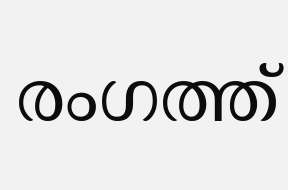രംഗത്ത്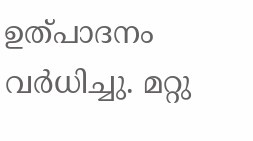ഉത്പാദനം വര്‍ധിച്ചു. മറ്റു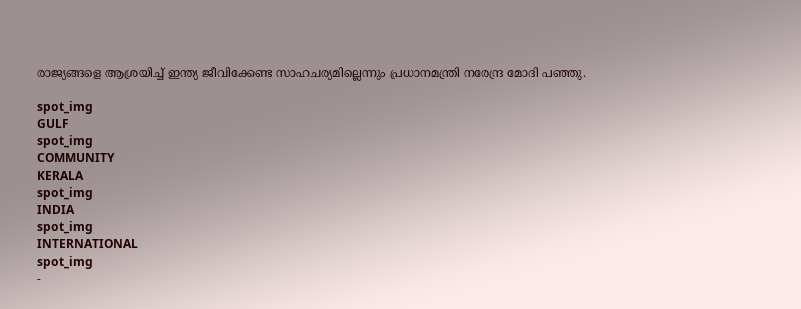രാജ്യങ്ങളെ ആശ്രയിച്ച് ഇന്ത്യ ജീവിക്കേണ്ട സാഹചര്യമില്ലെന്നും പ്രധാനമന്ത്രി നരേന്ദ്ര മോദി പഞ്ഞു.

spot_img
GULF
spot_img
COMMUNITY
KERALA
spot_img
INDIA
spot_img
INTERNATIONAL
spot_img
-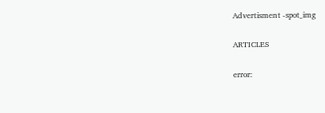Advertisment -spot_img

ARTICLES

error: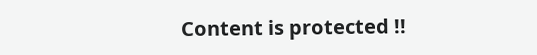Content is protected !!